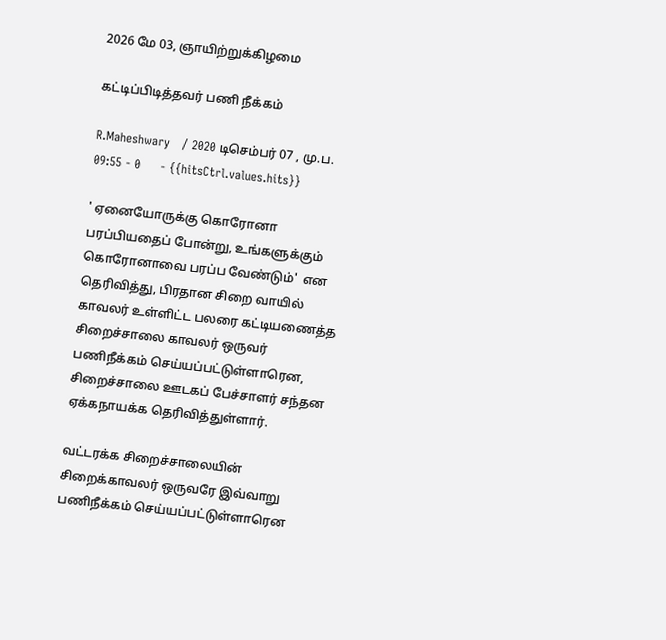2026 மே 03, ஞாயிற்றுக்கிழமை

கட்டிப்பிடித்தவர் பணி நீக்கம்

R.Maheshwary   / 2020 டிசெம்பர் 07 , மு.ப. 09:55 - 0     - {{hitsCtrl.values.hits}}

' ஏனையோருக்கு கொரோனா பரப்பியதைப் போன்று, உங்களுக்கும் கொரோனாவை பரப்ப வேண்டும்'  என தெரிவித்து, பிரதான சிறை வாயில் காவலர் உள்ளிட்ட பலரை கட்டியணைத்த  சிறைச்சாலை காவலர் ஒருவர் பணிநீக்கம் செய்யப்பட்டுள்ளாரென, சிறைச்சாலை ஊடகப் பேச்சாளர் சந்தன ஏக்கநாயக்க தெரிவித்துள்ளார்.

வட்டரக்க சிறைச்சாலையின் சிறைக்காவலர் ஒருவரே இவ்வாறு பணிநீக்கம் செய்யப்பட்டுள்ளாரென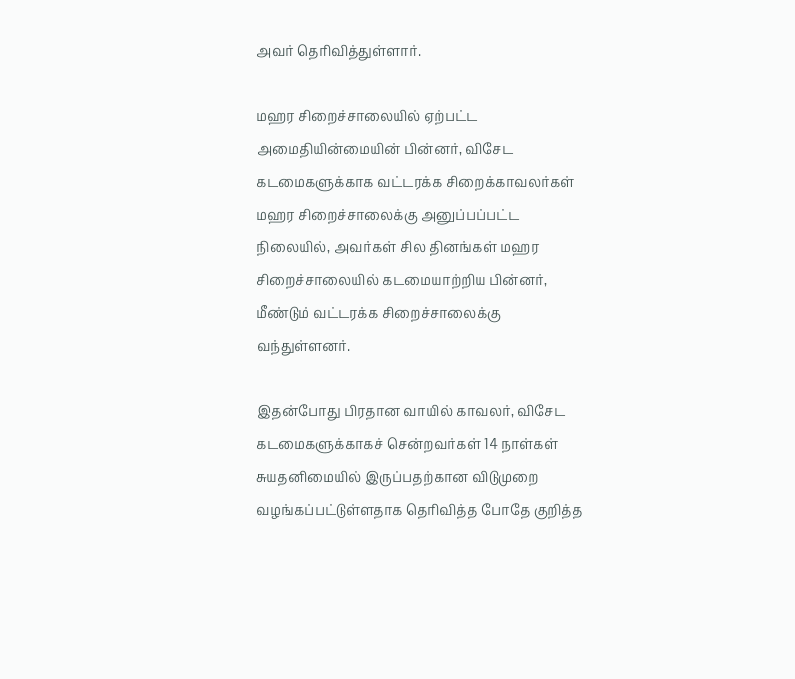அவர் தெரிவித்துள்ளார்.

மஹர சிறைச்சாலையில் ஏற்பட்ட அமைதியின்மையின் பின்னர், விசேட கடமைகளுக்காக வட்டரக்க சிறைக்காவலர்கள் மஹர சிறைச்சாலைக்கு அனுப்பப்பட்ட நிலையில், அவர்கள் சில தினங்கள் மஹர சிறைச்சாலையில் கடமையாற்றிய பின்னர், மீண்டும் வட்டரக்க சிறைச்சாலைக்கு வந்துள்ளனர்.

இதன்போது பிரதான வாயில் காவலர், விசேட கடமைகளுக்காகச் சென்றவர்கள் 14 நாள்கள் சுயதனிமையில் இருப்பதற்கான விடுமுறை வழங்கப்பட்டுள்ளதாக தெரிவித்த போதே குறித்த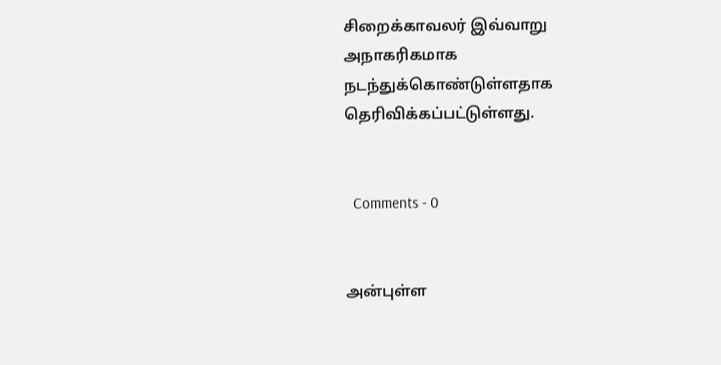சிறைக்காவலர் இவ்வாறு அநாகரிகமாக நடந்துக்கொண்டுள்ளதாக தெரிவிக்கப்பட்டுள்ளது.


  Comments - 0


அன்புள்ள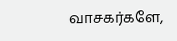வாசகர்களே,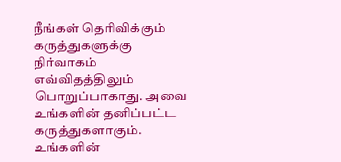நீங்கள் தெரிவிக்கும் கருத்துகளுக்கு நிர்வாகம் எவ்விதத்திலும் பொறுப்பாகாது. அவை உங்களின் தனிப்பட்ட கருத்துகளாகும். உங்களின்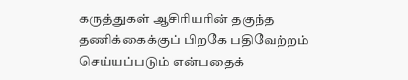கருத்துகள் ஆசிரியரின் தகுந்த தணிக்கைக்குப் பிறகே பதிவேற்றம் செய்யப்படும் என்பதைக்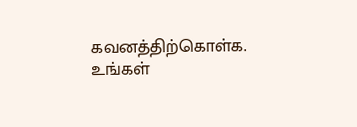கவனத்திற்கொள்க. உங்கள்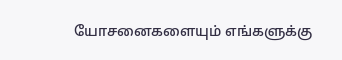யோசனைகளையும் எங்களுக்கு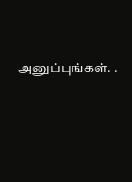அனுப்புங்கள். .